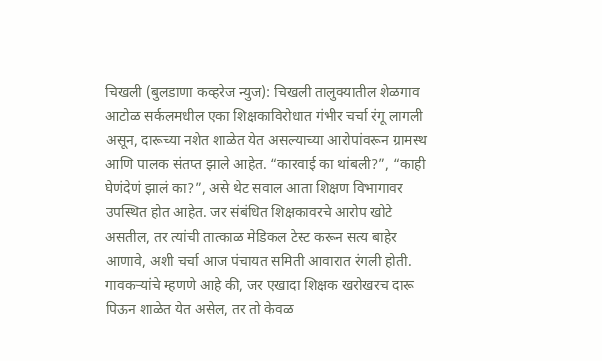चिखली (बुलडाणा कव्हरेज न्युज): चिखली तालुक्यातील शेळगाव आटोळ सर्कलमधील एका शिक्षकाविरोधात गंभीर चर्चा रंगू लागली असून, दारूच्या नशेत शाळेत येत असल्याच्या आरोपांवरून ग्रामस्थ आणि पालक संतप्त झाले आहेत. “कारवाई का थांबली?”, “काही घेणंदेणं झालं का?”, असे थेट सवाल आता शिक्षण विभागावर उपस्थित होत आहेत. जर संबंधित शिक्षकावरचे आरोप खोटे असतील, तर त्यांची तात्काळ मेडिकल टेस्ट करून सत्य बाहेर आणावे, अशी चर्चा आज पंचायत समिती आवारात रंगली होती.
गावकऱ्यांचे म्हणणे आहे की, जर एखादा शिक्षक खरोखरच दारू पिऊन शाळेत येत असेल, तर तो केवळ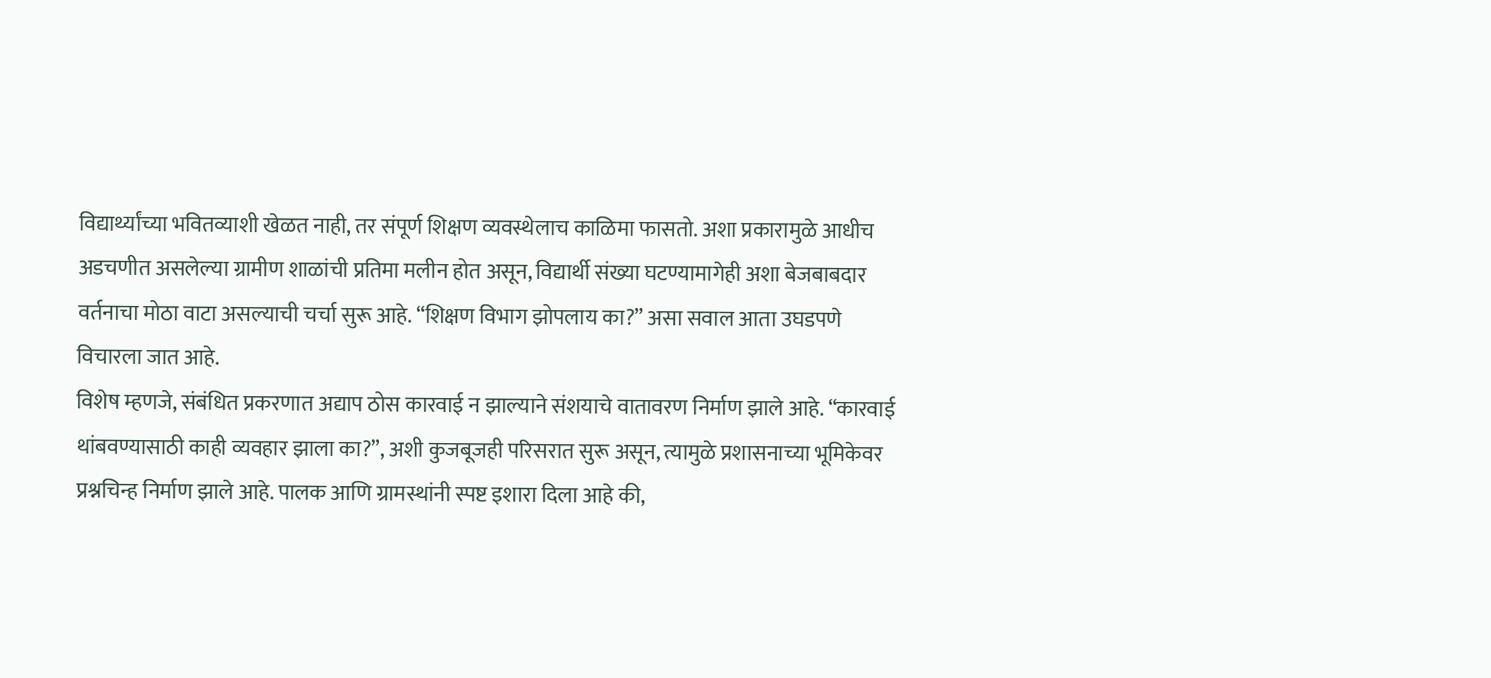विद्यार्थ्यांच्या भवितव्याशी खेळत नाही, तर संपूर्ण शिक्षण व्यवस्थेलाच काळिमा फासतो. अशा प्रकारामुळे आधीच अडचणीत असलेल्या ग्रामीण शाळांची प्रतिमा मलीन होत असून, विद्यार्थी संख्या घटण्यामागेही अशा बेजबाबदार वर्तनाचा मोठा वाटा असल्याची चर्चा सुरू आहे. “शिक्षण विभाग झोपलाय का?” असा सवाल आता उघडपणे विचारला जात आहे.
विशेष म्हणजे, संबंधित प्रकरणात अद्याप ठोस कारवाई न झाल्याने संशयाचे वातावरण निर्माण झाले आहे. “कारवाई थांबवण्यासाठी काही व्यवहार झाला का?”, अशी कुजबूजही परिसरात सुरू असून, त्यामुळे प्रशासनाच्या भूमिकेवर प्रश्नचिन्ह निर्माण झाले आहे. पालक आणि ग्रामस्थांनी स्पष्ट इशारा दिला आहे की,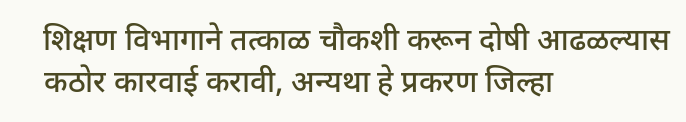शिक्षण विभागाने तत्काळ चौकशी करून दोषी आढळल्यास कठोर कारवाई करावी, अन्यथा हे प्रकरण जिल्हा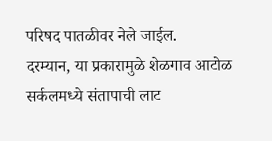परिषद पातळीवर नेले जाईल.
दरम्यान, या प्रकारामुळे शेळगाव आटोळ सर्कलमध्ये संतापाची लाट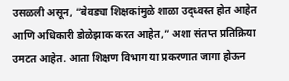उसळली असून, “बेवड्या शिक्षकांमुळे शाळा उद्ध्वस्त होत आहेत आणि अधिकारी डोळेझाक करत आहेत,” अशा संतप्त प्रतिक्रिया उमटत आहेत. आता शिक्षण विभाग या प्रकरणात जागा होऊन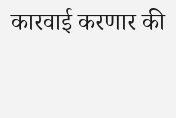कारवाई करणार की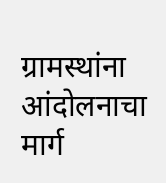ग्रामस्थांना आंदोलनाचा मार्ग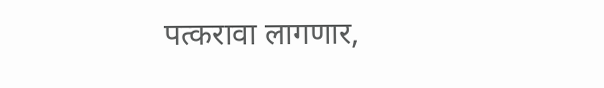पत्करावा लागणार,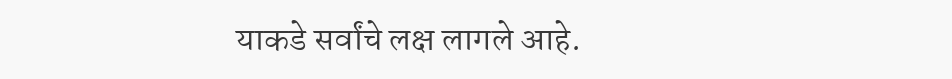याकडे सर्वांचे लक्ष लागले आहे.